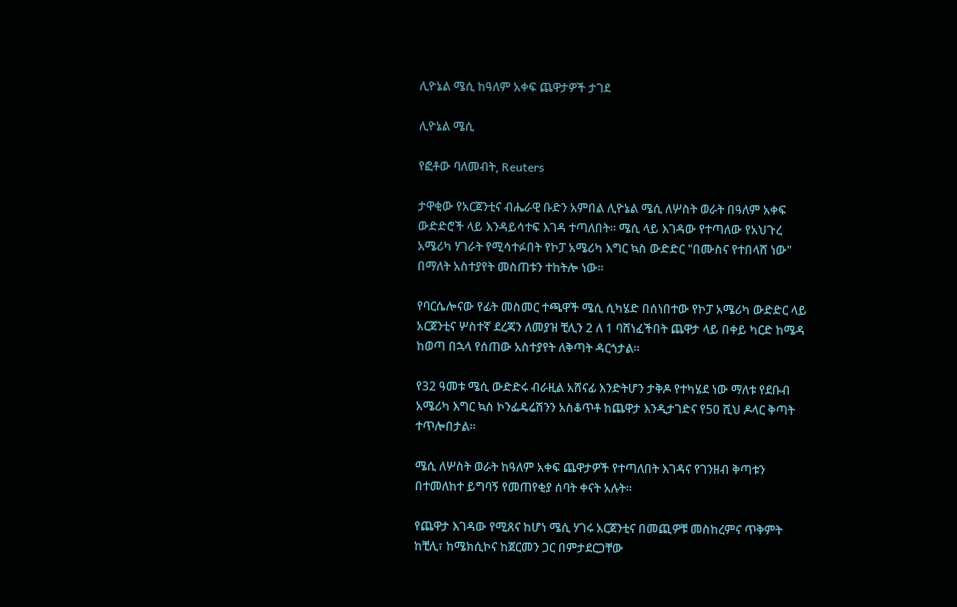ሊዮኔል ሜሲ ከዓለም አቀፍ ጨዋታዎች ታገደ

ሊዮኔል ሜሲ

የፎቶው ባለመብት, Reuters

ታዋቂው የአርጀንቲና ብሔራዊ ቡድን አምበል ሊዮኔል ሜሲ ለሦስት ወራት በዓለም አቀፍ ውድድሮች ላይ እንዳይሳተፍ እገዳ ተጣለበት። ሜሲ ላይ እገዳው የተጣለው የአህጉረ አሜሪካ ሃገራት የሚሳተፉበት የኮፓ አሜሪካ እግር ኳስ ውድድር "በሙስና የተበላሸ ነው" በማለት አስተያየት መስጠቱን ተከትሎ ነው።

የባርሴሎናው የፊት መስመር ተጫዋች ሜሲ ሲካሄድ በሰነበተው የኮፓ አሜሪካ ውድድር ላይ አርጀንቲና ሦስተኛ ደረጃን ለመያዝ ቺሊን 2 ለ 1 ባሸነፈችበት ጨዋታ ላይ በቀይ ካርድ ከሜዳ ከወጣ በኋላ የሰጠው አስተያየት ለቅጣት ዳርጎታል።

የ32 ዓመቱ ሜሲ ውድድሩ ብራዚል አሸናፊ እንድትሆን ታቅዶ የተካሄደ ነው ማለቱ የደቡብ አሜሪካ እግር ኳስ ኮንፌዴሬሽንን አስቆጥቶ ከጨዋታ እንዲታገድና የ50 ሺህ ዶላር ቅጣት ተጥሎበታል።

ሜሲ ለሦስት ወራት ከዓለም አቀፍ ጨዋታዎች የተጣለበት እገዳና የገንዘብ ቅጣቱን በተመለከተ ይግባኝ የመጠየቂያ ሰባት ቀናት አሉት።

የጨዋታ እገዳው የሚጸና ከሆነ ሜሲ ሃገሩ አርጀንቲና በመጪዎቹ መስከረምና ጥቅምት ከቺሊ፣ ከሜክሲኮና ከጀርመን ጋር በምታደርጋቸው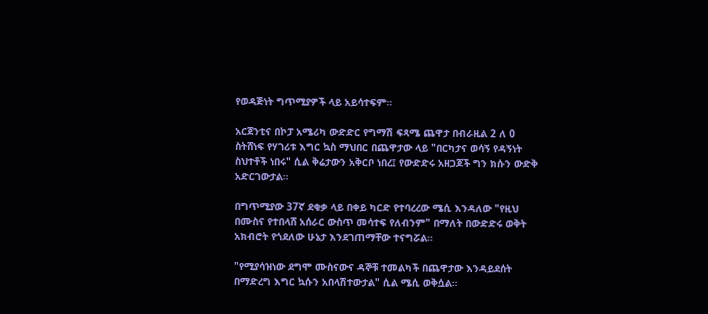የወዳጅነት ግጥሚያዎች ላይ አይሳተፍም።

አርጀንቲና በኮፓ አሜሪካ ውድድር የግማሽ ፍጻሜ ጨዋታ በብራዚል 2 ለ 0 ስትሸነፍ የሃገሪቱ እግር ኳስ ማህበር በጨዋታው ላይ "በርካታና ወሳኝ የዳኝነት ስህተቶች ነበሩ" ሲል ቅሬታውን አቅርቦ ነበረ፤ የውድድሩ አዘጋጆች ግን ክሱን ውድቅ አድርገውታል።

በግጥሚያው 37ኛ ደቂቃ ላይ በቀይ ካርድ የተባረረው ሜሲ እንዳለው "የዚህ በሙስና የተበላሸ አሰራር ውስጥ መሳተፍ የለብንም" በማለት በውድድሩ ወቅት አክብሮት የጎደለው ሁኔታ እንደገጠማቸው ተናግሯል።

"የሚያሳዝነው ደግሞ ሙስናውና ዳኞቹ ተመልካች በጨዋታው እንዳይደሰት በማድረግ እግር ኳሱን አበላሽተውታል" ሲል ሜሲ ወቅሷል።